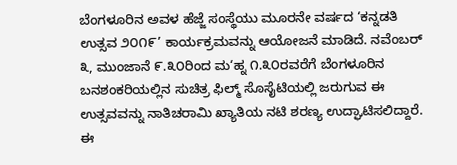ಬೆಂಗಳೂರಿನ ಅವಳ ಹೆಜ್ಜೆ ಸಂಸ್ಥೆಯು ಮೂರನೇ ವರ್ಷದ ‘ಕನ್ನಡತಿ ಉತ್ಸವ ೨೦೧೯’ ಕಾರ್ಯಕ್ರಮವನ್ನು ಆಯೋಜನೆ ಮಾಡಿದೆ. ನವೆಂಬರ್ ೩, ಮುಂಜಾನೆ ೯.೩೦ರಿಂದ ಮ‘ಹ್ನ ೧.೩೦ರವರೆಗೆ ಬೆಂಗಳೂರಿನ ಬನಶಂಕರಿಯಲ್ಲಿನ ಸುಚಿತ್ರ ಫಿಲ್ಮ್ ಸೊಸೈಟಿಯಲ್ಲಿ ಜರುಗುವ ಈ ಉತ್ಸವವನ್ನು ನಾತಿಚರಾಮಿ ಖ್ಯಾತಿಯ ನಟಿ ಶರಣ್ಯ ಉದ್ಘಾಟಿಸಲಿದ್ದಾರೆ. ಈ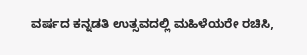ವರ್ಷದ ಕನ್ನಡತಿ ಉತ್ಸವದಲ್ಲಿ ಮಹಿಳೆಯರೇ ರಚಿಸಿ,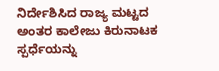ನಿರ್ದೇಶಿಸಿದ ರಾಜ್ಯ ಮಟ್ಟದ ಅಂತರ ಕಾಲೇಜು ಕಿರುನಾಟಕ ಸ್ಪರ್ಧೆಯನ್ನು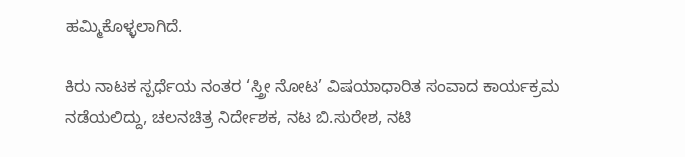ಹಮ್ಮಿಕೊಳ್ಳಲಾಗಿದೆ.

ಕಿರು ನಾಟಕ ಸ್ಪರ್ಧೆಯ ನಂತರ ‘ಸ್ತ್ರೀ ನೋಟ’ ವಿಷಯಾಧಾರಿತ ಸಂವಾದ ಕಾರ್ಯಕ್ರಮ ನಡೆಯಲಿದ್ದು, ಚಲನಚಿತ್ರ ನಿರ್ದೇಶಕ, ನಟ ಬಿ.ಸುರೇಶ, ನಟಿ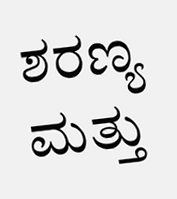ಶರಣ್ಯ ಮತ್ತು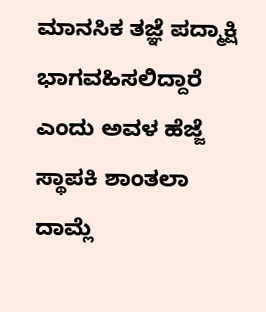ಮಾನಸಿಕ ತಜ್ಞೆ ಪದ್ಮಾಕ್ಷಿ ಭಾಗವಹಿಸಲಿದ್ದಾರೆ ಎಂದು ಅವಳ ಹೆಜ್ಜೆ ಸ್ಥಾಪಕಿ ಶಾಂತಲಾ ದಾಮ್ಲೆ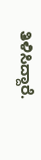ತಿಳಿಸಿದ್ದಾರೆ.